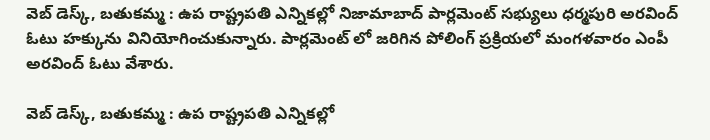వెబ్ డెస్క్, బతుకమ్మ : ఉప రాష్ట్రపతి ఎన్నికల్లో నిజామాబాద్ పార్లమెంట్ సభ్యులు ధర్మపురి అరవింద్ ఓటు హక్కును వినియోగించుకున్నారు. పార్లమెంట్ లో జరిగిన పోలింగ్ ప్రక్రియలో మంగళవారం ఎంపీ అరవింద్ ఓటు వేశారు.

వెబ్ డెస్క్, బతుకమ్మ : ఉప రాష్ట్రపతి ఎన్నికల్లో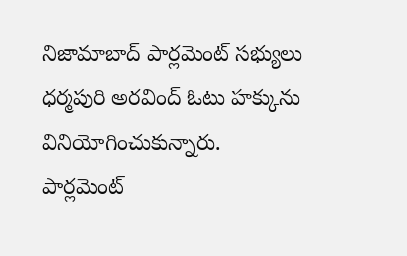నిజామాబాద్ పార్లమెంట్ సభ్యులు ధర్మపురి అరవింద్ ఓటు హక్కును వినియోగించుకున్నారు. పార్లమెంట్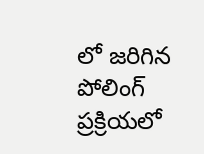లో జరిగిన పోలింగ్ ప్రక్రియలో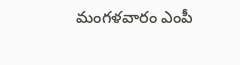మంగళవారం ఎంపీ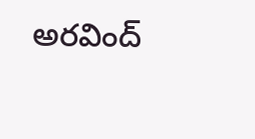అరవింద్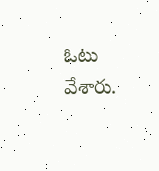ఓటు వేశారు.